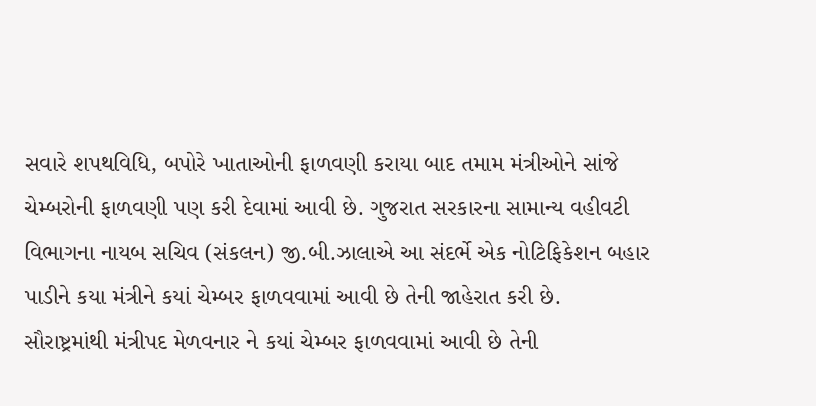સવારે શપથવિધિ, બપોરે ખાતાઓની ફાળવણી કરાયા બાદ તમામ મંત્રીઓને સાંજે ચેમ્બરોની ફાળવણી પણ કરી દેવામાં આવી છે. ગુજરાત સરકારના સામાન્ય વહીવટી વિભાગના નાયબ સચિવ (સંકલન) જી.બી.ઝાલાએ આ સંદર્ભે એક નોટિફિકેશન બહાર પાડીને કયા મંત્રીને કયાં ચેમ્બર ફાળવવામાં આવી છે તેની જાહેરાત કરી છે.
સૌરાષ્ટ્રમાંથી મંત્રીપદ મેળવનાર ને કયાં ચેમ્બર ફાળવવામાં આવી છે તેની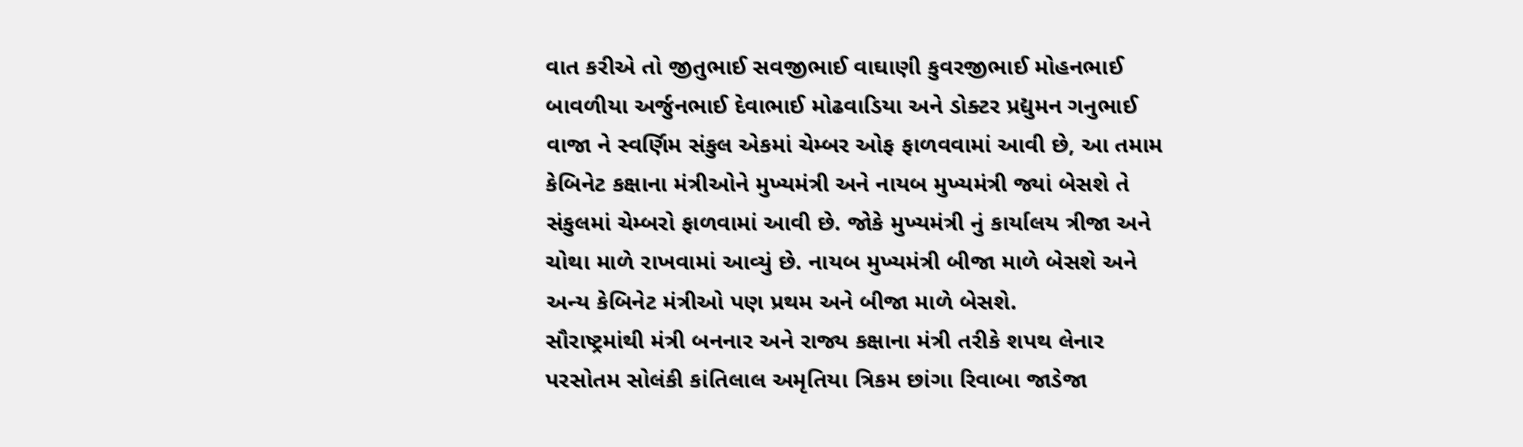વાત કરીએ તો જીતુભાઈ સવજીભાઈ વાઘાણી કુવરજીભાઈ મોહનભાઈ બાવળીયા અર્જુનભાઈ દેવાભાઈ મોઢવાડિયા અને ડોક્ટર પ્રદ્યુમન ગનુભાઈ વાજા ને સ્વર્ણિમ સંકુલ એકમાં ચેમ્બર ઓફ ફાળવવામાં આવી છે, આ તમામ કેબિનેટ કક્ષાના મંત્રીઓને મુખ્યમંત્રી અને નાયબ મુખ્યમંત્રી જ્યાં બેસશે તે સંકુલમાં ચેમ્બરો ફાળવામાં આવી છે. જોકે મુખ્યમંત્રી નું કાર્યાલય ત્રીજા અને ચોથા માળે રાખવામાં આવ્યું છે. નાયબ મુખ્યમંત્રી બીજા માળે બેસશે અને અન્ય કેબિનેટ મંત્રીઓ પણ પ્રથમ અને બીજા માળે બેસશે.
સૌરાષ્ટ્રમાંથી મંત્રી બનનાર અને રાજ્ય કક્ષાના મંત્રી તરીકે શપથ લેનાર પરસોતમ સોલંકી કાંતિલાલ અમૃતિયા ત્રિકમ છાંગા રિવાબા જાડેજા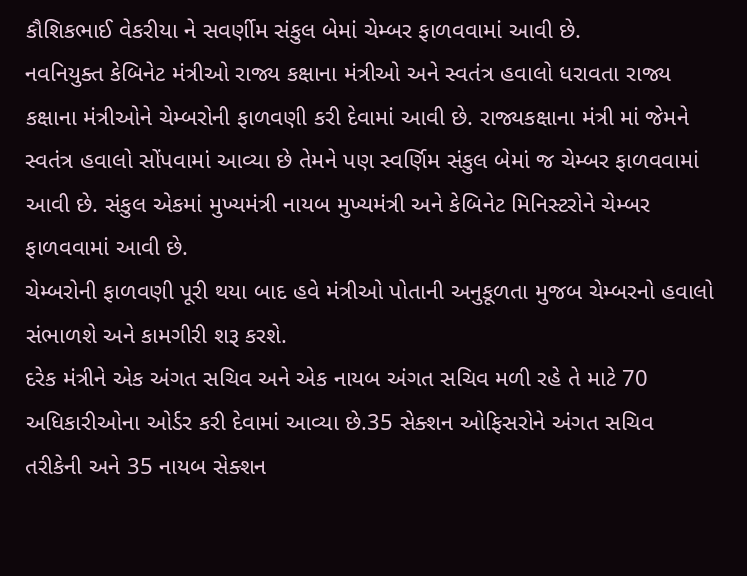કૌશિકભાઈ વેકરીયા ને સવર્ણીમ સંકુલ બેમાં ચેમ્બર ફાળવવામાં આવી છે.
નવનિયુક્ત કેબિનેટ મંત્રીઓ રાજ્ય કક્ષાના મંત્રીઓ અને સ્વતંત્ર હવાલો ધરાવતા રાજ્ય કક્ષાના મંત્રીઓને ચેમ્બરોની ફાળવણી કરી દેવામાં આવી છે. રાજ્યકક્ષાના મંત્રી માં જેમને સ્વતંત્ર હવાલો સોંપવામાં આવ્યા છે તેમને પણ સ્વર્ણિમ સંકુલ બેમાં જ ચેમ્બર ફાળવવામાં આવી છે. સંકુલ એકમાં મુખ્યમંત્રી નાયબ મુખ્યમંત્રી અને કેબિનેટ મિનિસ્ટરોને ચેમ્બર ફાળવવામાં આવી છે.
ચેમ્બરોની ફાળવણી પૂરી થયા બાદ હવે મંત્રીઓ પોતાની અનુકૂળતા મુજબ ચેમ્બરનો હવાલો સંભાળશે અને કામગીરી શરૂ કરશે.
દરેક મંત્રીને એક અંગત સચિવ અને એક નાયબ અંગત સચિવ મળી રહે તે માટે 70 અધિકારીઓના ઓર્ડર કરી દેવામાં આવ્યા છે.35 સેક્શન ઓફિસરોને અંગત સચિવ તરીકેની અને 35 નાયબ સેક્શન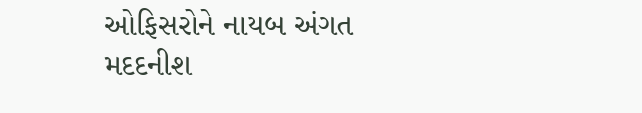ઓફિસરોને નાયબ અંગત મદદનીશ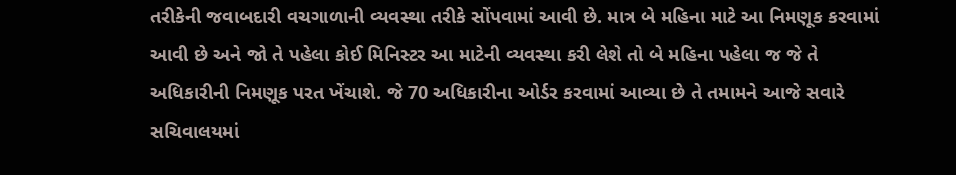તરીકેની જવાબદારી વચગાળાની વ્યવસ્થા તરીકે સોંપવામાં આવી છે. માત્ર બે મહિના માટે આ નિમણૂક કરવામાં આવી છે અને જો તે પહેલા કોઈ મિનિસ્ટર આ માટેની વ્યવસ્થા કરી લેશે તો બે મહિના પહેલા જ જે તે અધિકારીની નિમણૂક પરત ખેંચાશે. જે 70 અધિકારીના ઓર્ડર કરવામાં આવ્યા છે તે તમામને આજે સવારે સચિવાલયમાં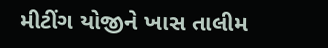મીટીંગ યોજીને ખાસ તાલીમ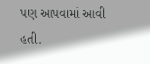પણ આપવામાં આવી હતી.